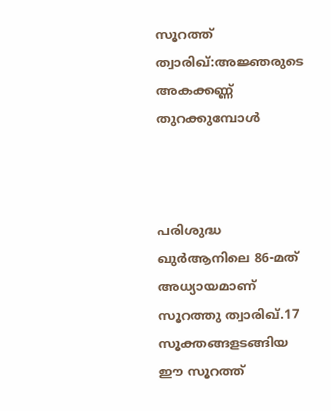സൂറത്ത് ത്വാരിഖ്:അജ്ഞരുടെ അകക്കണ്ണ് തുറക്കുമ്പോൾ



പരിശുദ്ധ ഖുർആനിലെ 86-മത് അധ്യായമാണ് സൂറത്തു ത്വാരിഖ്.17 സൂക്തങ്ങളടങ്ങിയ ഈ സൂറത്ത്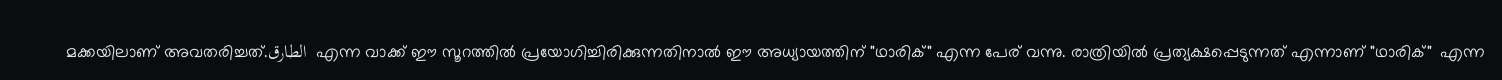മക്കയിലാണ് അവതരിച്ചത്.الطارق  എന്ന വാക്ക് ഈ സൂറത്തിൽ പ്രയോഗിച്ചിരിക്കുന്നതിനാൽ ഈ അധ്യായത്തിന് "ഥാരിക്" എന്ന പേര് വന്നു. രാത്രിയിൽ പ്രത്യക്ഷപ്പെടുന്നത് എന്നാണ് "ഥാരിക്"  എന്ന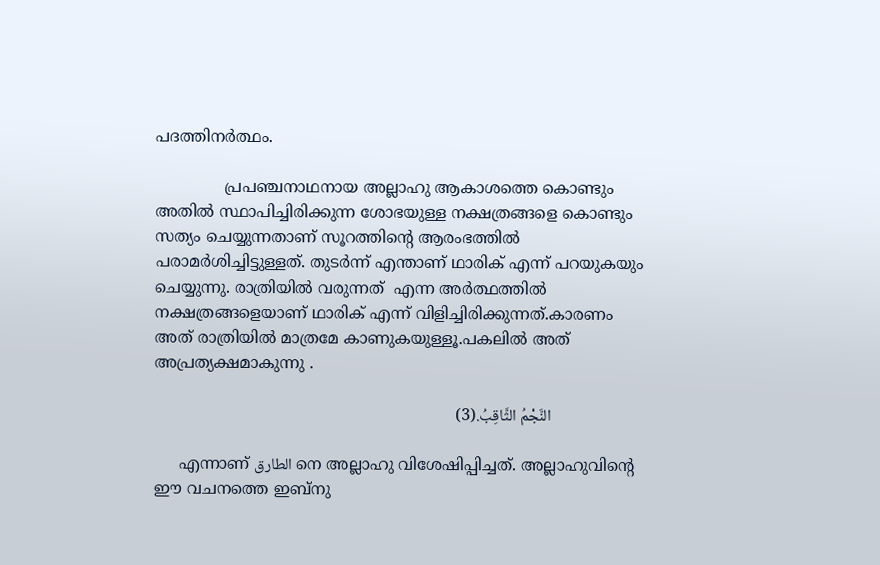പദത്തിനർത്ഥം.

              പ്രപഞ്ചനാഥനായ അല്ലാഹു ആകാശത്തെ കൊണ്ടും അതിൽ സ്ഥാപിച്ചിരിക്കുന്ന ശോഭയുള്ള നക്ഷത്രങ്ങളെ കൊണ്ടും സത്യം ചെയ്യുന്നതാണ് സൂറത്തിന്റെ ആരംഭത്തിൽ പരാമർശിച്ചിട്ടുള്ളത്. തുടർന്ന് എന്താണ് ഥാരിക് എന്ന് പറയുകയും ചെയ്യുന്നു. രാത്രിയിൽ വരുന്നത്  എന്ന അർത്ഥത്തിൽ  നക്ഷത്രങ്ങളെയാണ് ഥാരിക് എന്ന് വിളിച്ചിരിക്കുന്നത്.കാരണം അത് രാത്രിയിൽ മാത്രമേ കാണുകയുള്ളൂ.പകലിൽ അത് അപ്രത്യക്ഷമാകുന്നു .

                          النَّجْمُ الثَّاقِبُ.(3)

     എന്നാണ് الطارق നെ അല്ലാഹു വിശേഷിപ്പിച്ചത്. അല്ലാഹുവിന്റെ ഈ വചനത്തെ ഇബ്നു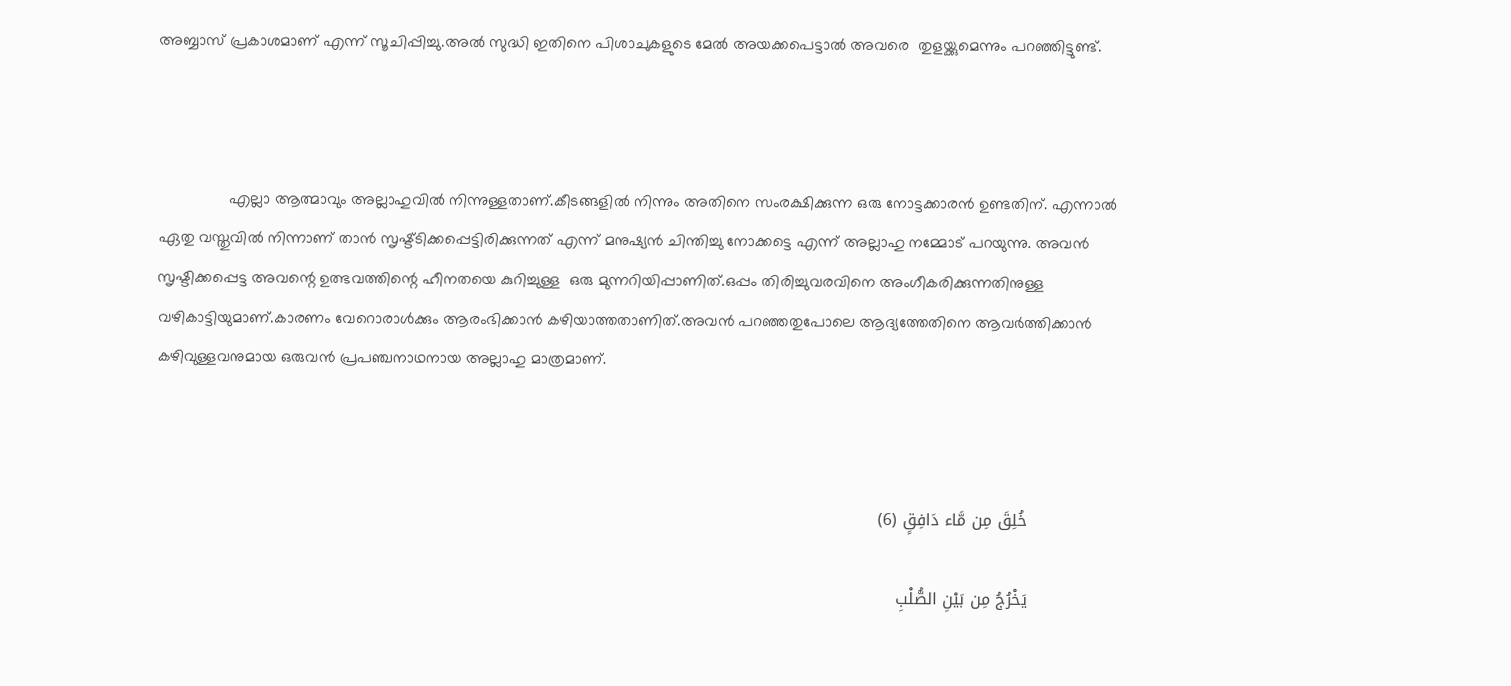അബ്ബാസ് പ്രകാശമാണ് എന്ന് സൂചിപ്പിച്ചു.അൽ സുദ്ധി ഇതിനെ പിശാചുകളുടെ മേൽ അയക്കപെട്ടാൽ അവരെ  തുളയ്ക്കുമെന്നും പറഞ്ഞിട്ടുണ്ട്.



                എല്ലാ ആത്മാവും അല്ലാഹുവിൽ നിന്നുള്ളതാണ്.കീടങ്ങളിൽ നിന്നും അതിനെ സംരക്ഷിക്കുന്ന ഒരു നോട്ടക്കാരൻ ഉണ്ടതിന്. എന്നാൽ ഏതു വസ്തുവിൽ നിന്നാണ് താൻ സൃഷ്ട്ടിക്കപ്പെട്ടിരിക്കുന്നത് എന്ന് മനുഷ്യൻ ചിന്തിച്ചു നോക്കട്ടെ എന്ന് അല്ലാഹു നമ്മോട് പറയുന്നു. അവൻ സൃഷ്ടിക്കപ്പെട്ട അവന്റെ ഉത്ഭവത്തിന്റെ ഹീനതയെ കുറിച്ചുള്ള  ഒരു മുന്നറിയിപ്പാണിത്.ഒപ്പം തിരിച്ചുവരവിനെ അംഗീകരിക്കുന്നതിനുള്ള വഴികാട്ടിയുമാണ്.കാരണം വേറൊരാൾക്കും ആരംഭിക്കാൻ കഴിയാത്തതാണിത്.അവൻ പറഞ്ഞതുപോലെ ആദ്യത്തേതിനെ ആവർത്തിക്കാൻ കഴിവുള്ളവനുമായ ഒരുവൻ പ്രപഞ്ചനാഥനായ അല്ലാഹു മാത്രമാണ്.



                خُلِقَ مِن مَّاء دَافِقٍ (6)

                يَخْرُجُ مِن بَيْنِ الصُّلْبِ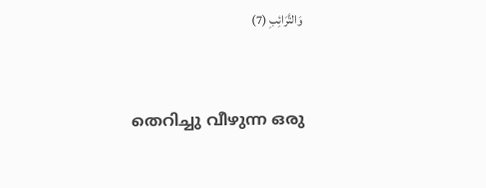وَالتَّرَائِبِ (7)


തെറിച്ചു വീഴുന്ന ഒരു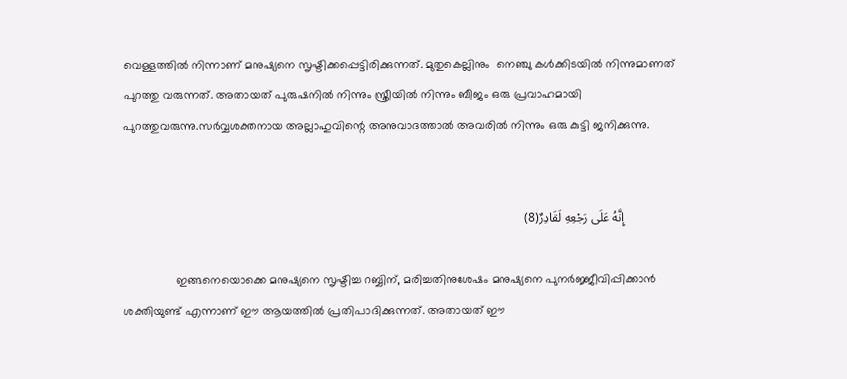വെള്ളത്തിൽ നിന്നാണ് മനുഷ്യനെ സൃഷ്ടിക്കപ്പെട്ടിരിക്കുന്നത്. മുതുകെല്ലിനും  നെഞ്ചു കൾക്കിടയിൽ നിന്നുമാണത് പുറത്തു വരുന്നത്. അതായത് പുരുഷനിൽ നിന്നും സ്ത്രീയിൽ നിന്നും ബീജം ഒരു പ്രവാഹമായി പുറത്തുവരുന്നു.സർവ്വശക്തനായ അല്ലാഹുവിന്റെ അനുവാദത്താൽ അവരിൽ നിന്നും ഒരു കുട്ടി ജനിക്കുന്നു.


                إِنَّهُ عَلَى رَجْعِهِ لَقَادِرٌ(8)

                ഇങ്ങനെയൊക്കെ മനുഷ്യനെ സൃഷ്ടിച്ച റബ്ബിന്, മരിച്ചതിനുശേഷം മനുഷ്യനെ പുനർജ്ജീവിപ്പിക്കാൻ ശക്തിയുണ്ട് എന്നാണ് ഈ ആയത്തിൽ പ്രതിപാദിക്കുന്നത്. അതായത് ഈ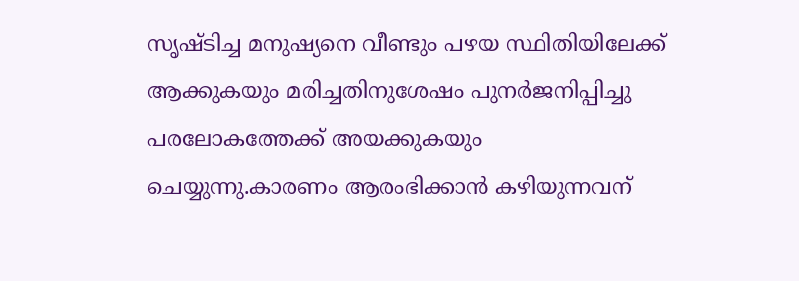സൃഷ്ടിച്ച മനുഷ്യനെ വീണ്ടും പഴയ സ്ഥിതിയിലേക്ക് ആക്കുകയും മരിച്ചതിനുശേഷം പുനർജനിപ്പിച്ചു പരലോകത്തേക്ക് അയക്കുകയും ചെയ്യുന്നു.കാരണം ആരംഭിക്കാൻ കഴിയുന്നവന്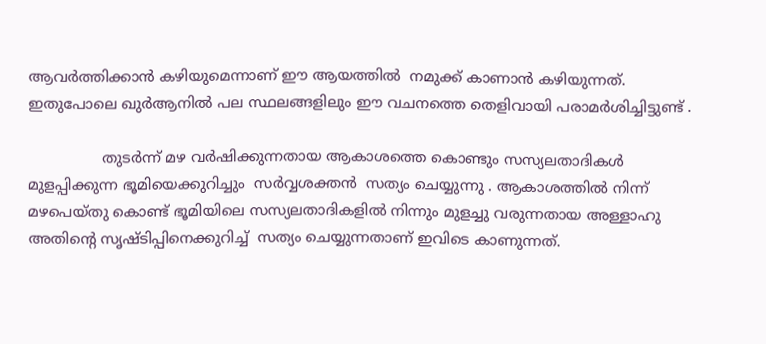ആവർത്തിക്കാൻ കഴിയുമെന്നാണ് ഈ ആയത്തിൽ  നമുക്ക് കാണാൻ കഴിയുന്നത്. ഇതുപോലെ ഖുർആനിൽ പല സ്ഥലങ്ങളിലും ഈ വചനത്തെ തെളിവായി പരാമർശിച്ചിട്ടുണ്ട് .

                തുടർന്ന് മഴ വർഷിക്കുന്നതായ ആകാശത്തെ കൊണ്ടും സസ്യലതാദികൾ മുളപ്പിക്കുന്ന ഭൂമിയെക്കുറിച്ചും  സർവ്വശക്തൻ  സത്യം ചെയ്യുന്നു . ആകാശത്തിൽ നിന്ന് മഴപെയ്തു കൊണ്ട് ഭൂമിയിലെ സസ്യലതാദികളിൽ നിന്നും മുളച്ചു വരുന്നതായ അള്ളാഹു അതിന്റെ സൃഷ്ടിപ്പിനെക്കുറിച്ച്  സത്യം ചെയ്യുന്നതാണ് ഇവിടെ കാണുന്നത്.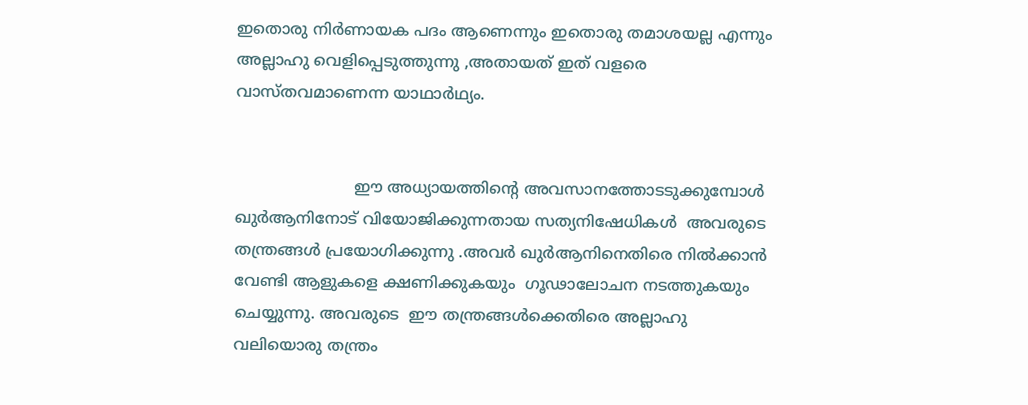ഇതൊരു നിർണായക പദം ആണെന്നും ഇതൊരു തമാശയല്ല എന്നും അല്ലാഹു വെളിപ്പെടുത്തുന്നു ,അതായത് ഇത് വളരെ വാസ്തവമാണെന്ന യാഥാർഥ്യം.


                        ഈ അധ്യായത്തിന്റെ അവസാനത്തോടടുക്കുമ്പോൾ  ഖുർആനിനോട് വിയോജിക്കുന്നതായ സത്യനിഷേധികൾ  അവരുടെ തന്ത്രങ്ങൾ പ്രയോഗിക്കുന്നു .അവർ ഖുർആനിനെതിരെ നിൽക്കാൻ വേണ്ടി ആളുകളെ ക്ഷണിക്കുകയും  ഗൂഢാലോചന നടത്തുകയും ചെയ്യുന്നു. അവരുടെ  ഈ തന്ത്രങ്ങൾക്കെതിരെ അല്ലാഹു വലിയൊരു തന്ത്രം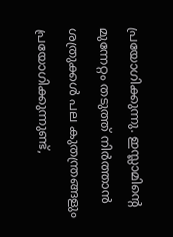പ്രയോഗിക്കുന്നു. ഇസ്ലാമിന്റെ മുന്നേറ്റം തടുത്ത് നിർത്താൻ ശത്രുക്കൾ പല കുതന്ത്രങ്ങളും പ്രയോഗിക്കുന്നുണ്ട്,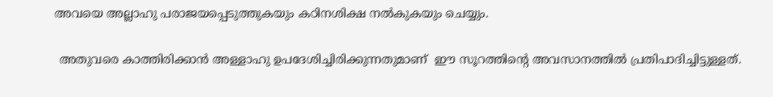അവയെ അല്ലാഹു പരാജയപ്പെടുത്തുകയും കഠിനശിക്ഷ നൽകുകയും ചെയ്യും.

 അതുവരെ കാത്തിരിക്കാൻ അള്ളാഹു ഉപദേശിച്ചിരിക്കുന്നതുമാണ്  ഈ സൂറത്തിന്റെ അവസാനത്തിൽ പ്രതിപാദിച്ചിട്ടുള്ളത്.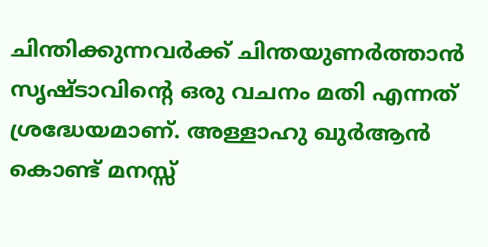ചിന്തിക്കുന്നവർക്ക് ചിന്തയുണർത്താൻ സൃഷ്ടാവിന്റെ ഒരു വചനം മതി എന്നത് ശ്രദ്ധേയമാണ്. അള്ളാഹു ഖുർആൻ കൊണ്ട് മനസ്സ്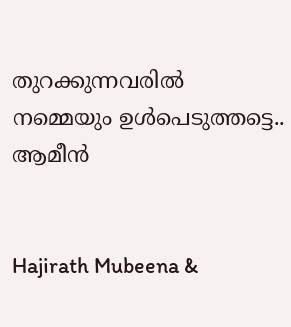തുറക്കുന്നവരിൽ നമ്മെയും ഉൾപെടുത്തട്ടെ.. ആമീൻ


Hajirath Mubeena &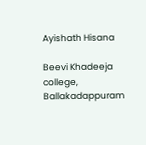Ayishath Hisana

Beevi Khadeeja college, Ballakadappuram